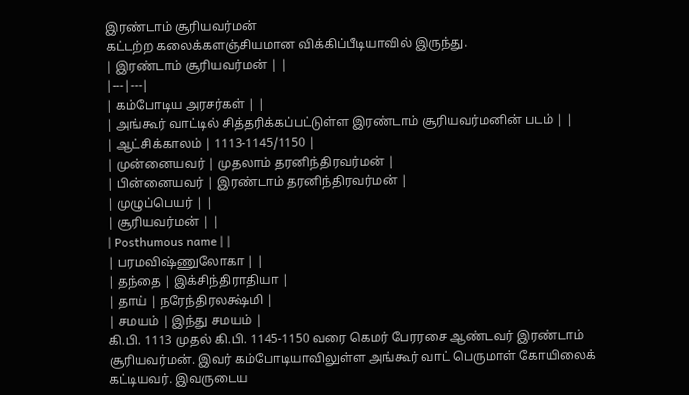இரண்டாம் சூரியவர்மன்
கட்டற்ற கலைக்களஞ்சியமான விக்கிப்பீடியாவில் இருந்து.
| இரண்டாம் சூரியவர்மன் | |
|---|---|
| கம்போடிய அரசர்கள் | |
| அங்கூர் வாட்டில் சித்தரிக்கப்பட்டுள்ள இரண்டாம் சூரியவர்மனின் படம் | |
| ஆட்சிக்காலம் | 1113-1145/1150 |
| முன்னையவர் | முதலாம் தரனிந்திரவர்மன் |
| பின்னையவர் | இரண்டாம் தரனிந்திரவர்மன் |
| முழுப்பெயர் | |
| சூரியவர்மன் | |
| Posthumous name | |
| பரமவிஷ்ணுலோகா | |
| தந்தை | இக்சிந்திராதியா |
| தாய் | நரேந்திரலக்ஷ்மி |
| சமயம் | இந்து சமயம் |
கி.பி. 1113 முதல் கி.பி. 1145-1150 வரை கெமர் பேரரசை ஆண்டவர் இரண்டாம் சூரியவர்மன். இவர் கம்போடியாவிலுள்ள அங்கூர் வாட் பெருமாள் கோயிலைக் கட்டியவர். இவருடைய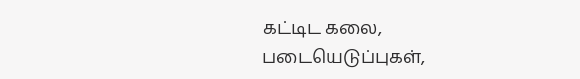கட்டிட கலை, படையெடுப்புகள்,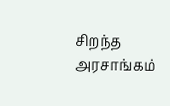சிறந்த அரசாங்கம்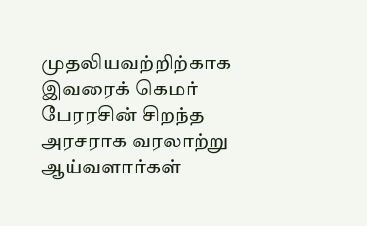முதலியவற்றிற்காக இவரைக் கெமர் பேரரசின் சிறந்த அரசராக வரலாற்று ஆய்வளார்கள்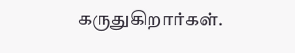கருதுகிறார்கள்.